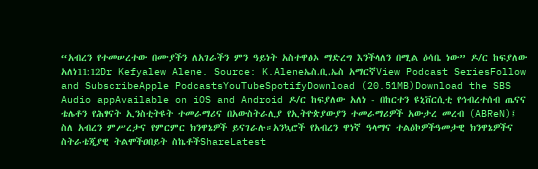“አብረን የተመሠረተው በሙያችን ለአገራችን ምን ዓይነት አስተዋፅኦ ማድረግ እንችላለን በሚል ዕሳቤ ነው” ዶ/ር ከፍያለው አለነ11:12Dr Kefyalew Alene. Source: K.Aleneኤስ.ቢ.ኤስ አማርኛView Podcast SeriesFollow and SubscribeApple PodcastsYouTubeSpotifyDownload (20.51MB)Download the SBS Audio appAvailable on iOS and Android ዶ/ር ከፍያለው አለነ - በከርተን ዩኒቨርሲቲ የኅብረተሰብ ጤናና ቴሌቶን የሕፃናት ኢንስቲትዩት ተመራማሪና በአውስትራሊያ የኢትዮጵያውያን ተመራማሪዎች አውታረ መረብ (ABReN)፤ ስለ አብረን ምሥረታና የምርምር ክንዋኔዎች ይናገራሉ።አንኳሮች የአብረን ዋነኛ ዓላማና ተልዕኮዎችዓመታዊ ክንዋኔዎችና ስትራቴጂያዊ ትልሞችዐበይት ስኬቶችShareLatest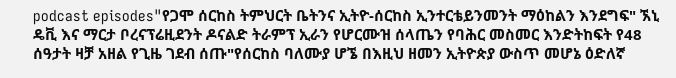podcast episodes"የጋሞ ሰርከስ ትምህርት ቤትንና ኢትዮ-ሰርከስ ኢንተርቴይንመንት ማዕከልን እንደግፍ" ኧኒ ዴቪ እና ማርታ ቦረናፕሬዚደንት ዶናልድ ትራምፕ ኢራን የሆርሙዝ ሰላጤን የባሕር መስመር እንድትከፍት የ48 ሰዓታት ዛቻ አዘል የጊዜ ገደብ ሰጡ"የሰርከስ ባለሙያ ሆኜ በእዚህ ዘመን ኢትዮጵያ ውስጥ መሆኔ ዕድለኛ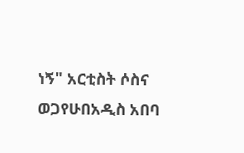ነኝ" አርቲስት ሶስና ወጋየሁበአዲስ አበባ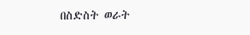በስድስት ወራት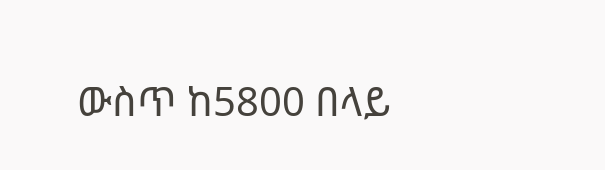ውስጥ ከ5800 በላይ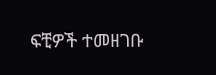ፍቺዎች ተመዘገቡ